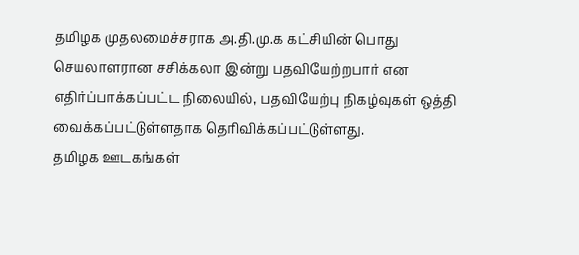தமிழக முதலமைச்சராக அ.தி.மு.க கட்சியின் பொது செயலாளரான சசிக்கலா இன்று பதவியேற்றபார் என எதிர்ப்பாக்கப்பட்ட நிலையில், பதவியேற்பு நிகழ்வுகள் ஒத்தி வைக்கப்பட்டுள்ளதாக தெரிவிக்கப்பட்டுள்ளது.
தமிழக ஊடகங்கள்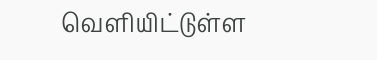வெளியிட்டுள்ள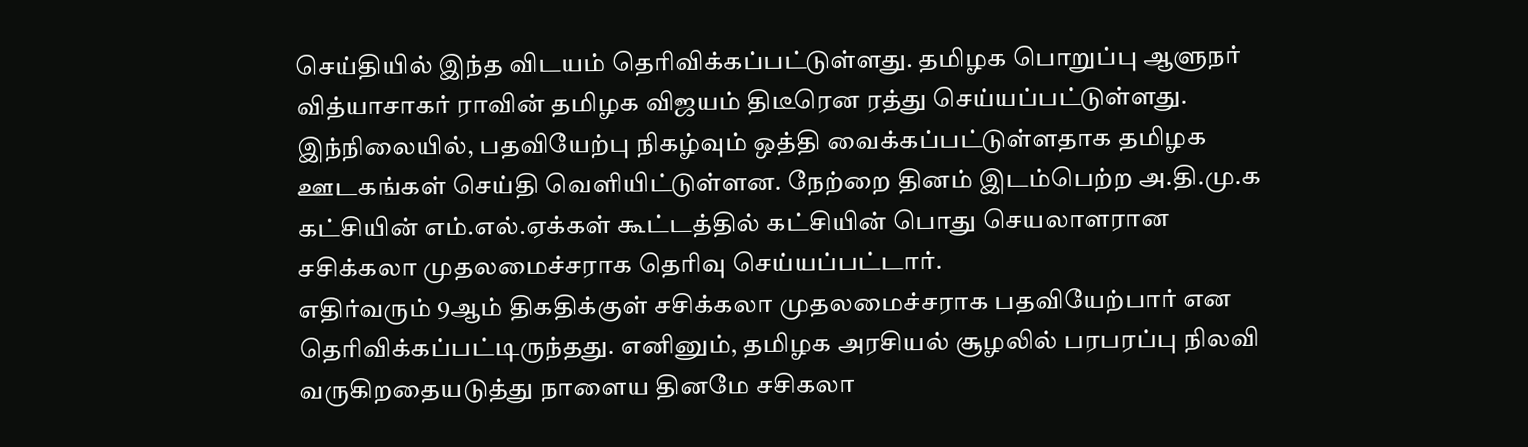செய்தியில் இந்த விடயம் தெரிவிக்கப்பட்டுள்ளது. தமிழக பொறுப்பு ஆளுநர் வித்யாசாகர் ராவின் தமிழக விஜயம் திடீரென ரத்து செய்யப்பட்டுள்ளது.
இந்நிலையில், பதவியேற்பு நிகழ்வும் ஒத்தி வைக்கப்பட்டுள்ளதாக தமிழக ஊடகங்கள் செய்தி வெளியிட்டுள்ளன. நேற்றை தினம் இடம்பெற்ற அ.தி.மு.க கட்சியின் எம்.எல்.ஏக்கள் கூட்டத்தில் கட்சியின் பொது செயலாளரான சசிக்கலா முதலமைச்சராக தெரிவு செய்யப்பட்டார்.
எதிர்வரும் 9ஆம் திகதிக்குள் சசிக்கலா முதலமைச்சராக பதவியேற்பார் என தெரிவிக்கப்பட்டிருந்தது. எனினும், தமிழக அரசியல் சூழலில் பரபரப்பு நிலவி வருகிறதையடுத்து நாளைய தினமே சசிகலா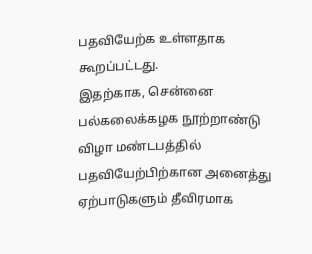பதவியேற்க உள்ளதாக கூறப்பட்டது.
இதற்காக, சென்னை பல்கலைக்கழக நூற்றாண்டு விழா மண்டபத்தில் பதவியேற்பிற்கான அனைத்து ஏற்பாடுகளும் தீவிரமாக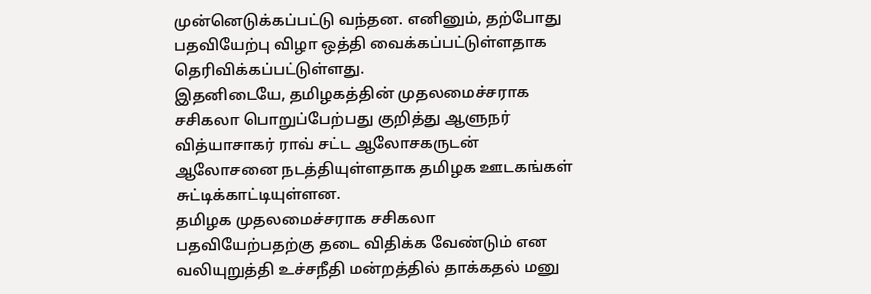முன்னெடுக்கப்பட்டு வந்தன. எனினும், தற்போது பதவியேற்பு விழா ஒத்தி வைக்கப்பட்டுள்ளதாக தெரிவிக்கப்பட்டுள்ளது.
இதனிடையே, தமிழகத்தின் முதலமைச்சராக சசிகலா பொறுப்பேற்பது குறித்து ஆளுநர் வித்யாசாகர் ராவ் சட்ட ஆலோசகருடன் ஆலோசனை நடத்தியுள்ளதாக தமிழக ஊடகங்கள் சுட்டிக்காட்டியுள்ளன.
தமிழக முதலமைச்சராக சசிகலா பதவியேற்பதற்கு தடை விதிக்க வேண்டும் என வலியுறுத்தி உச்சநீதி மன்றத்தில் தாக்கதல் மனு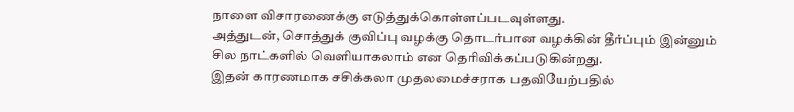நாளை விசாரணைக்கு எடுத்துக்கொள்ளப்படவுள்ளது.
அத்துடன், சொத்துக் குவிப்பு வழக்கு தொடர்பான வழக்கின் தீர்ப்பும் இன்னும் சில நாட்களில் வெளியாகலாம் என தெரிவிக்கப்படுகின்றது.
இதன் காரணமாக சசிக்கலா முதலமைச்சராக பதவியேற்பதில்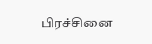பிரச்சினை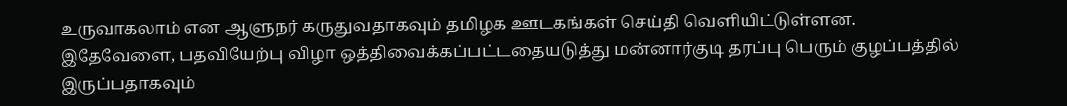உருவாகலாம் என ஆளுநர் கருதுவதாகவும் தமிழக ஊடகங்கள் செய்தி வெளியிட்டுள்ளன.
இதேவேளை, பதவியேற்பு விழா ஒத்திவைக்கப்பட்டதையடுத்து மன்னார்குடி தரப்பு பெரும் குழப்பத்தில் இருப்பதாகவும்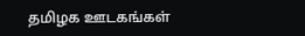தமிழக ஊடகங்கள்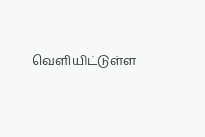வெளியிட்டுள்ள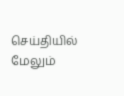செய்தியில் மேலும்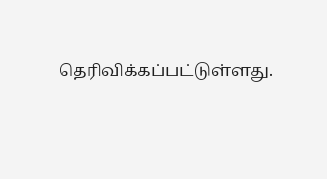தெரிவிக்கப்பட்டுள்ளது.